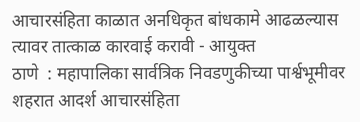आचारसंहिता काळात अनधिकृत बांधकामे आढळल्यास त्यावर तात्काळ कारवाई करावी - आयुक्त
ठाणे  : महापालिका सार्वत्रिक निवडणुकीच्या पार्श्वभूमीवर शहरात आदर्श आचारसंहिता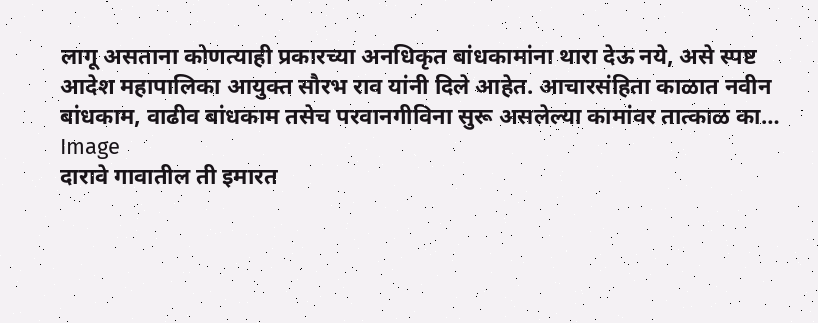लागू असताना कोणत्याही प्रकारच्या अनधिकृत बांधकामांना थारा देऊ नये, असे स्पष्ट आदेश महापालिका आयुक्त सौरभ राव यांनी दिले आहेत. आचारसंहिता काळात नवीन बांधकाम, वाढीव बांधकाम तसेच परवानगीविना सुरू असलेल्या कामांवर तात्काळ का…
Image
दारावे गावातील ती इमारत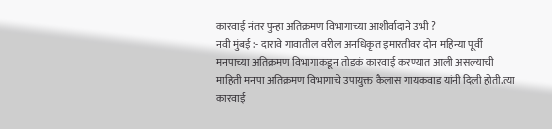कारवाई नंतर पुन्हा अतिक्रमण विभागाच्या आशीर्वादाने उभी ?
नवी मुंबई :- दारावे गावातील वरील अनधिकृत इमारतीवर दोन महिन्या पूर्वी मनपाच्या अतिक्रमण विभागाकडून तोडकं कारवाई करण्यात आली असल्याची माहिती मनपा अतिक्रमण विभागाचे उपायुक्त कैलास गायकवाड यांनी दिली होती.त्या कारवाई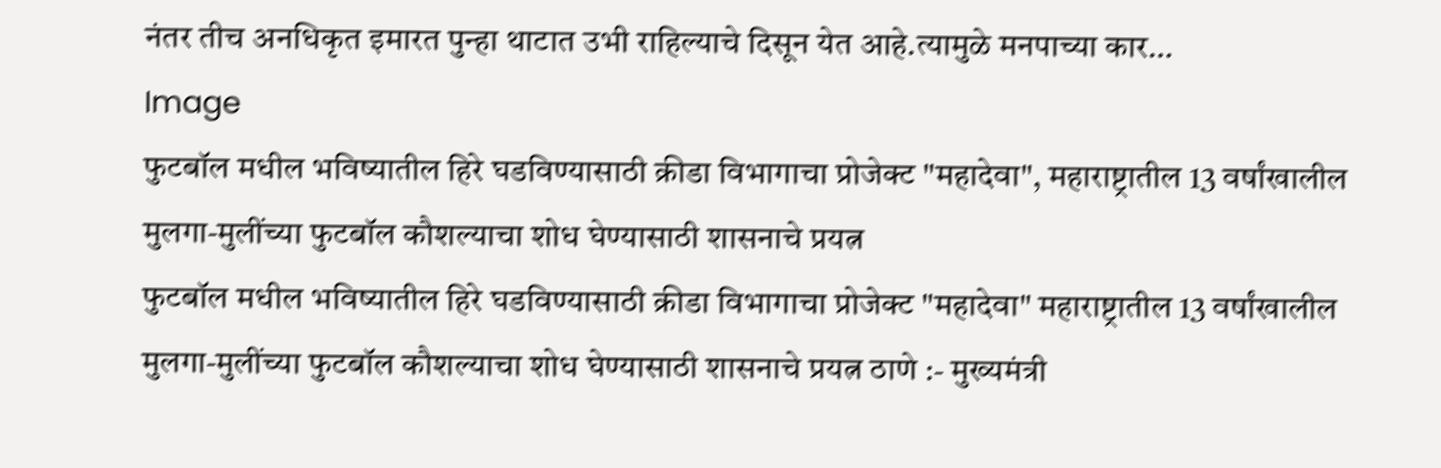नंतर तीच अनधिकृत इमारत पुन्हा थाटात उभी राहिल्याचे दिसून येत आहे.त्यामुळे मनपाच्या कार…
Image
फुटबॉल मधील भविष्यातील हिरे घडविण्यासाठी क्रीडा विभागाचा प्रोजेक्ट "महादेवा", महाराष्ट्रातील 13 वर्षांखालील मुलगा‑मुलींच्या फुटबॉल कौशल्याचा शोध घेण्यासाठी शासनाचे प्रयत्न
फुटबॉल मधील भविष्यातील हिरे घडविण्यासाठी क्रीडा विभागाचा प्रोजेक्ट "महादेवा" महाराष्ट्रातील 13 वर्षांखालील मुलगा‑मुलींच्या फुटबॉल कौशल्याचा शोध घेण्यासाठी शासनाचे प्रयत्न ठाणे :- मुख्यमंत्री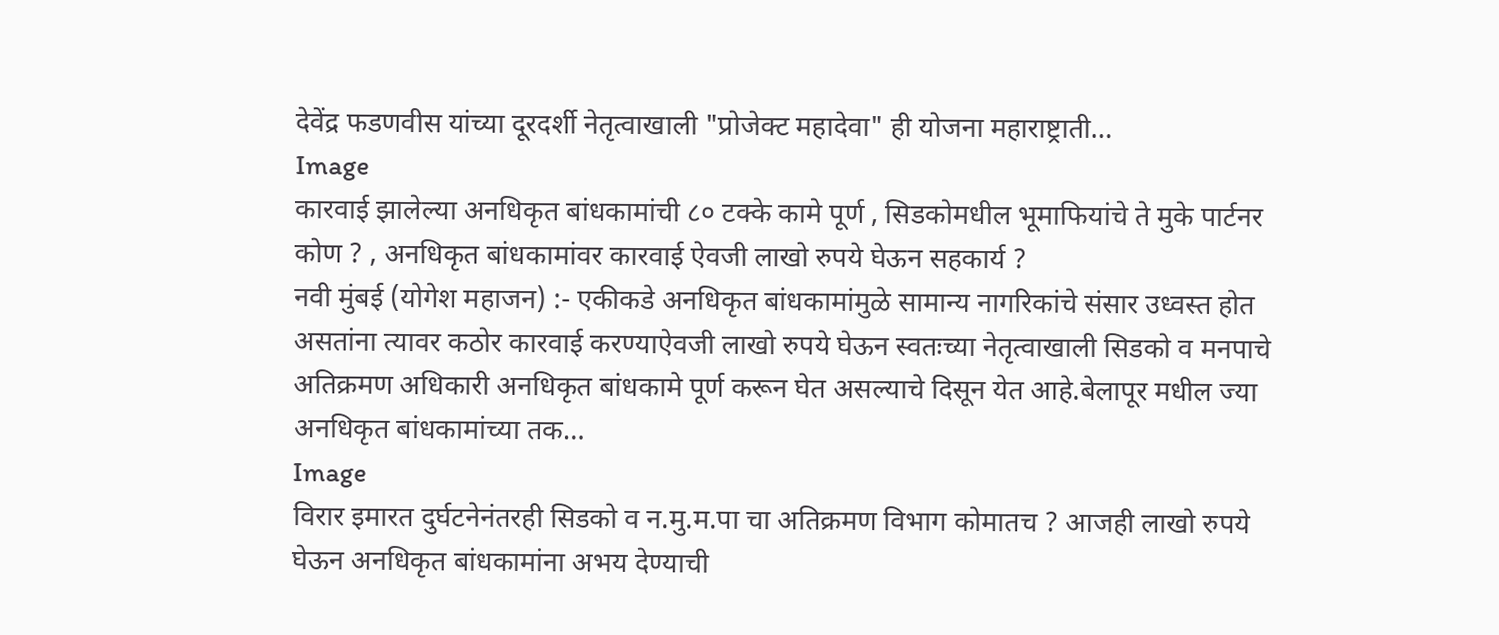देवेंद्र फडणवीस यांच्या दूरदर्शी नेतृत्वाखाली "प्रोजेक्ट महादेवा" ही योजना महाराष्ट्राती…
Image
कारवाई झालेल्या अनधिकृत बांधकामांची ८० टक्के कामे पूर्ण , सिडकोमधील भूमाफियांचे ते मुके पार्टनर कोण ? , अनधिकृत बांधकामांवर कारवाई ऐवजी लाखो रुपये घेऊन सहकार्य ?
नवी मुंबई (योगेश महाजन) :- एकीकडे अनधिकृत बांधकामांमुळे सामान्य नागरिकांचे संसार उध्वस्त होत असतांना त्यावर कठोर कारवाई करण्याऐवजी लाखो रुपये घेऊन स्वतःच्या नेतृत्वाखाली सिडको व मनपाचे अतिक्रमण अधिकारी अनधिकृत बांधकामे पूर्ण करून घेत असल्याचे दिसून येत आहे.बेलापूर मधील ज्या अनधिकृत बांधकामांच्या तक…
Image
विरार इमारत दुर्घटनेनंतरही सिडको व न.मु.म.पा चा अतिक्रमण विभाग कोमातच ? आजही लाखो रुपये घेऊन अनधिकृत बांधकामांना अभय देण्याची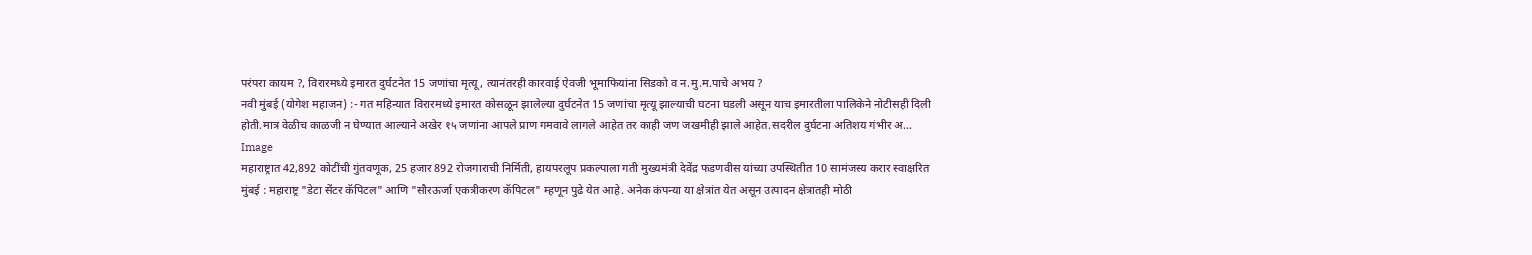परंपरा कायम ?, विरारमध्ये इमारत दुर्घटनेत 15 जणांचा मृत्यू, त्यानंतरही कारवाई ऐवजी भूमाफियांना सिडको व न.मु.म.पाचे अभय ?
नवी मुंबई (योगेश महाजन) :- गत महिन्यात विरारमध्ये इमारत कोसळून झालेल्या दुर्घटनेत 15 जणांचा मृत्यू झाल्याची घटना घडली असून याच इमारतीला पालिकेने नोटीसही दिली होती.मात्र वेळीच काळजी न घेण्यात आल्याने अखेर १५ जणांना आपले प्राण गमवावे लागले आहेत तर काही जण जखमीही झाले आहेत.सदरील दुर्घटना अतिशय गंभीर अ…
Image
महाराष्ट्रात 42,892 कोटींची गुंतवणूक, 25 हजार 892 रोजगाराची निर्मिती, हायपरलूप प्रकल्पाला गती मुख्यमंत्री देवेंद्र फडणवीस यांच्या उपस्थितीत 10 सामंजस्य करार स्वाक्षरित
मुंबई : महाराष्ट्र "डेटा सेंटर कॅपिटल" आणि "सौरऊर्जा एकत्रीकरण कॅपिटल" म्हणून पुढे येत आहे. अनेक कंपन्या या क्षेत्रांत येत असून उत्पादन क्षेत्रातही मोठी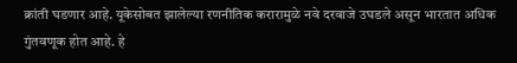क्रांती घडणार आहे. यूकेसोबत झालेल्या रणनीतिक करारामुळे नवे दरवाजे उघडले असून भारतात अधिक गुंतवणूक होत आहे. हे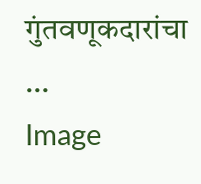गुंतवणूकदारांचा …
Image